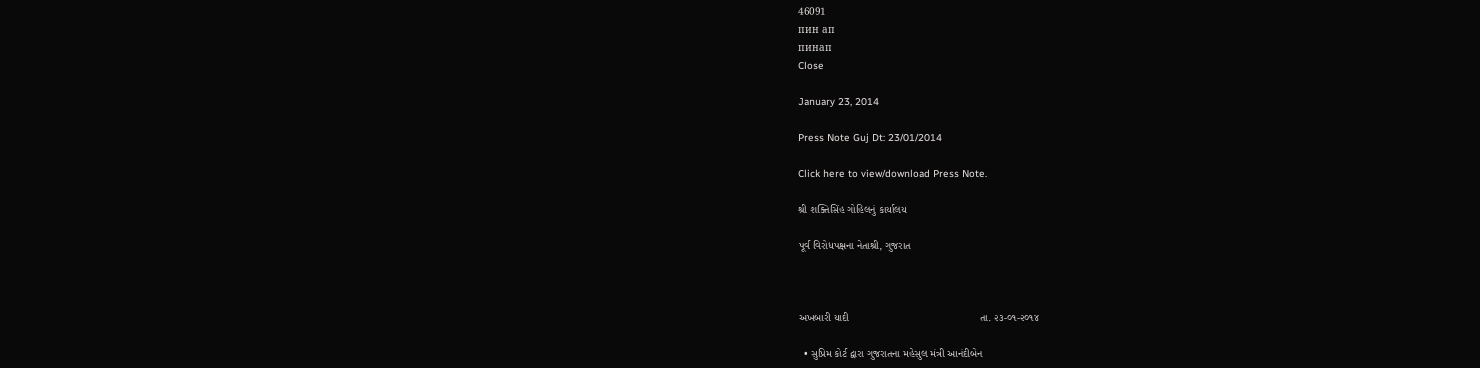46091
пин ап
пинап
Close

January 23, 2014

Press Note Guj Dt: 23/01/2014

Click here to view/download Press Note.

શ્રી શક્તિસિંહ ગોહિલનું કાર્યાલય

પૂર્વ વિરોધપક્ષના નેતાશ્રી, ગુજરાત



અખબારી યાદી                                            તા. ૨૩-૦૧-૨૦૧૪

  • સુપ્રિમ કોર્ટ દ્વારા ગુજરાતના મહેસુલ મંત્રી આનંદીબેન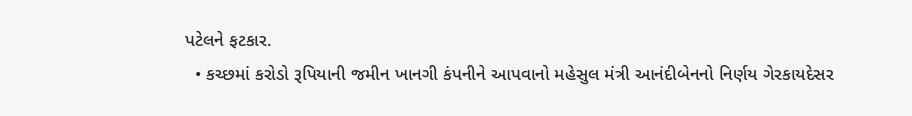પટેલને ફટકાર.
  • કચ્છમાં કરોડો રૂપિયાની જમીન ખાનગી કંપનીને આપવાનો મહેસુલ મંત્રી આનંદીબેનનો નિર્ણય ગેરકાયદેસર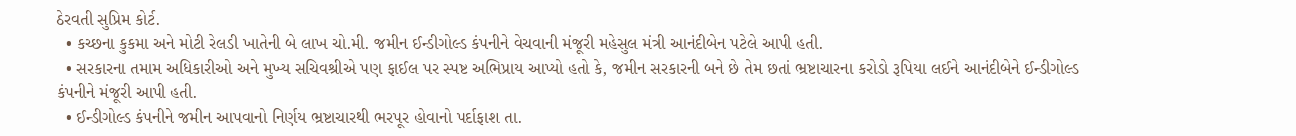ઠેરવતી સુપ્રિમ કોર્ટ.
  • કચ્છના કુકમા અને મોટી રેલડી ખાતેની બે લાખ ચો.મી. જમીન ઈન્ડીગોલ્ડ કંપનીને વેચવાની મંજૂરી મહેસુલ મંત્રી આનંદીબેન પટેલે આપી હતી.
  • સરકારના તમામ અધિકારીઓ અને મુખ્ય સચિવશ્રીએ પણ ફાઈલ પર સ્પષ્ટ અભિપ્રાય આપ્યો હતો કે, જમીન સરકારની બને છે તેમ છતાં ભ્રષ્ટાચારના કરોડો રૂપિયા લઈને આનંદીબેને ઈન્ડીગોલ્ડ કંપનીને મંજૂરી આપી હતી.
  • ઈન્ડીગોલ્ડ કંપનીને જમીન આપવાનો નિર્ણય ભ્રષ્ટાચારથી ભરપૂર હોવાનો પર્દાફાશ તા.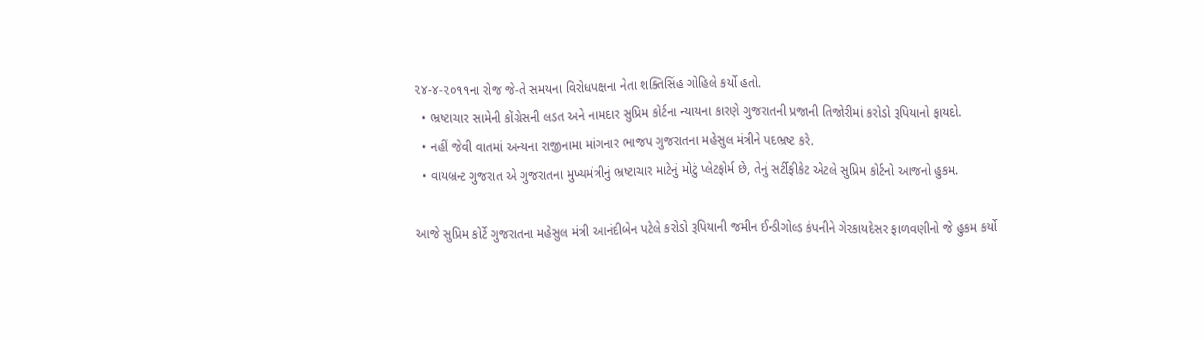૨૪-૪-૨૦૧૧ના રોજ જે-તે સમયના વિરોધપક્ષના નેતા શક્તિસિંહ ગોહિલે કર્યો હતો.
  • ભ્રષ્ટાચાર સામેની કોંગ્રેસની લડત અને નામદાર સુપ્રિમ કોર્ટના ન્યાયના કારણે ગુજરાતની પ્રજાની તિજોરીમાં કરોડો રૂપિયાનો ફાયદો.
  • નહીં જેવી વાતમાં અન્યના રાજીનામા માંગનાર ભાજપ ગુજરાતના મહેસુલ મંત્રીને પદભ્રષ્ટ કરે.
  • વાયબ્રન્ટ ગુજરાત એ ગુજરાતના મુખ્યમંત્રીનું ભ્રષ્ટાચાર માટેનું મોટું પ્લેટફોર્મ છે, તેનું સર્ટીફીકેટ એટલે સુપ્રિમ કોર્ટનો આજનો હુકમ.

આજે સુપ્રિમ કોર્ટે ગુજરાતના મહેસુલ મંત્રી આનંદીબેન પટેલે કરોડો રૂપિયાની જમીન ઈન્ડીગોલ્ડ કંપનીને ગેરકાયદેસર ફાળવણીનો જે હુકમ કર્યો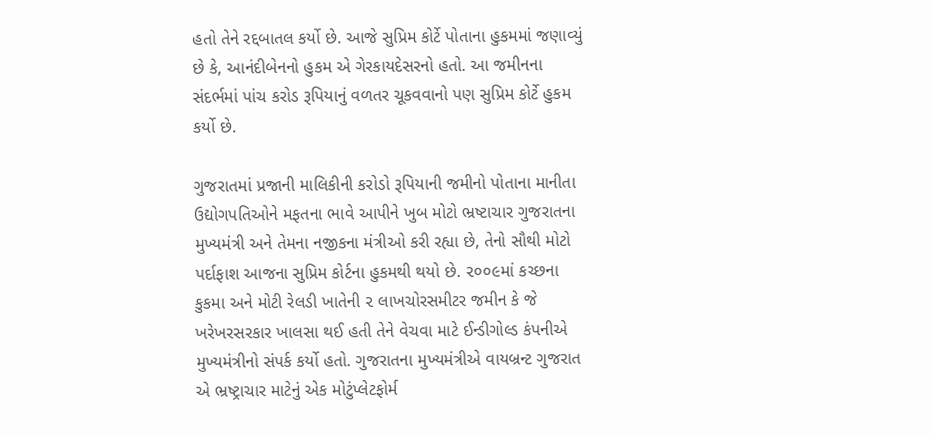હતો તેને રદ્દબાતલ કર્યો છે. આજે સુપ્રિમ કોર્ટે પોતાના હુકમમાં જણાવ્યું છે કે, આનંદીબેનનો હુકમ એ ગેરકાયદેસરનો હતો. આ જમીનના સંદર્ભમાં પાંચ કરોડ રૂપિયાનું વળતર ચૂકવવાનો પણ સુપ્રિમ કોર્ટે હુકમ કર્યો છે.

ગુજરાતમાં પ્રજાની માલિકીની કરોડો રૂપિયાની જમીનો પોતાના માનીતા ઉદ્યોગપતિઓને મફતના ભાવે આપીને ખુબ મોટો ભ્રષ્ટાચાર ગુજરાતના મુખ્યમંત્રી અને તેમના નજીકના મંત્રીઓ કરી રહ્યા છે, તેનો સૌથી મોટો પર્દાફાશ આજના સુપ્રિમ કોર્ટના હુકમથી થયો છે. ૨૦૦૯માં કચ્છના કુકમા અને મોટી રેલડી ખાતેની ૨ લાખચોરસમીટર જમીન કે જે ખરેખરસરકાર ખાલસા થઈ હતી તેને વેચવા માટે ઈન્ડીગોલ્ડ કંપનીએ મુખ્યમંત્રીનો સંપર્ક કર્યો હતો. ગુજરાતના મુખ્યમંત્રીએ વાયબ્રન્ટ ગુજરાત એ ભ્રષ્ટ્રાચાર માટેનું એક મોટુંપ્લેટફોર્મ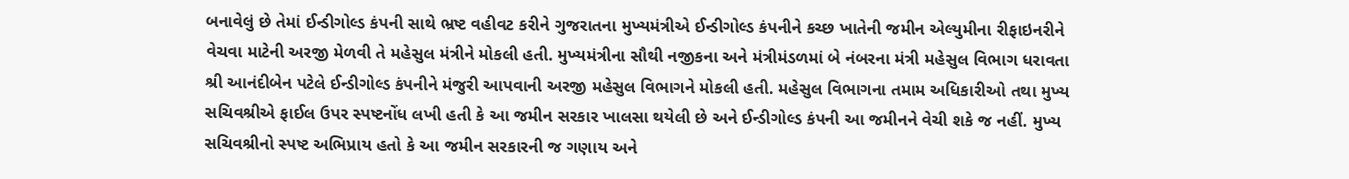બનાવેલું છે તેમાં ઈન્ડીગોલ્ડ કંપની સાથે ભ્રષ્ટ વહીવટ કરીને ગુજરાતના મુખ્યમંત્રીએ ઈન્ડીગોલ્ડ કંપનીને કચ્છ ખાતેની જમીન એલ્યુમીના રીફાઇનરીને વેચવા માટેની અરજી મેળવી તે મહેસુલ મંત્રીને મોકલી હતી. મુખ્યમંત્રીના સૌથી નજીકના અને મંત્રીમંડળમાં બે નંબરના મંત્રી મહેસુલ વિભાગ ધરાવતા શ્રી આનંદીબેન પટેલે ઈન્ડીગોલ્ડ કંપનીને મંજુરી આપવાની અરજી મહેસુલ વિભાગને મોકલી હતી. મહેસુલ વિભાગના તમામ અધિકારીઓ તથા મુખ્ય સચિવશ્રીએ ફાઈલ ઉપર સ્પષ્ટનોંધ લખી હતી કે આ જમીન સરકાર ખાલસા થયેલી છે અને ઈન્ડીગોલ્ડ કંપની આ જમીનને વેચી શકે જ નહીં. મુખ્ય સચિવશ્રીનો સ્પષ્ટ અભિપ્રાય હતો કે આ જમીન સરકારની જ ગણાય અને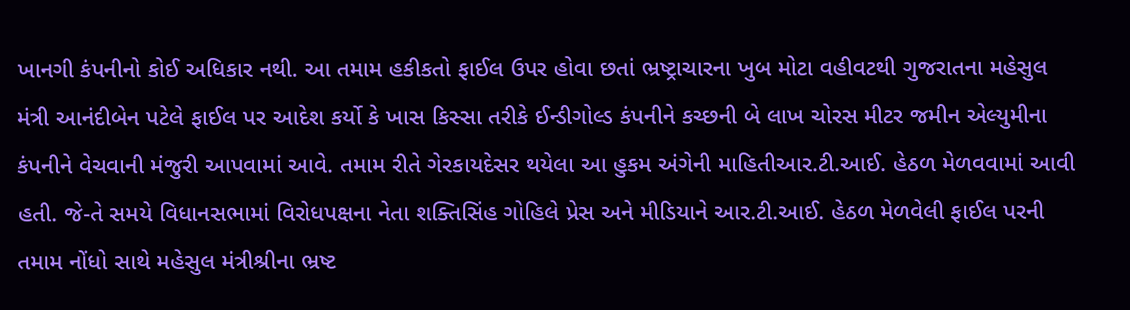ખાનગી કંપનીનો કોઈ અધિકાર નથી. આ તમામ હકીકતો ફાઈલ ઉપર હોવા છતાં ભ્રષ્ટ્રાચારના ખુબ મોટા વહીવટથી ગુજરાતના મહેસુલ મંત્રી આનંદીબેન પટેલે ફાઈલ પર આદેશ કર્યો કે ખાસ કિસ્સા તરીકે ઈન્ડીગોલ્ડ કંપનીને કચ્છની બે લાખ ચોરસ મીટર જમીન એલ્યુમીના કંપનીને વેચવાની મંજુરી આપવામાં આવે. તમામ રીતે ગેરકાયદેસર થયેલા આ હુકમ અંગેની માહિતીઆર.ટી.આઈ. હેઠળ મેળવવામાં આવી હતી. જે-તે સમયે વિધાનસભામાં વિરોધપક્ષના નેતા શક્તિસિંહ ગોહિલે પ્રેસ અને મીડિયાને આર.ટી.આઈ. હેઠળ મેળવેલી ફાઈલ પરની તમામ નોંધો સાથે મહેસુલ મંત્રીશ્રીના ભ્રષ્ટ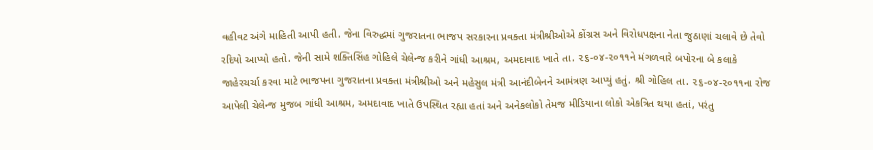વહીવટ અંગે માહિતી આપી હતી. જેના વિરુદ્ધમાં ગુજરાતના ભાજપ સરકારના પ્રવક્તા મંત્રીશ્રીઓએ કોંગ્રસ અને વિરોધપક્ષના નેતા જુઠાણાં ચલાવે છે તેવો રદિયો આપ્યો હતો. જેની સામે શક્તિસિંહ ગોહિલે ચેલેન્જ કરીને ગાંધી આશ્રમ, અમદાવાદ ખાતે તા. ૨૬-૦૪-૨૦૧૧ને મંગળવારે બપોરના બે કલાકે જાહેરચર્ચા કરવા માટે ભાજપના ગુજરાતના પ્રવક્તા મંત્રીશ્રીઓ અને મહેસુલ મંત્રી આનંદીબેનને આમંત્રણ આપ્યું હતું. શ્રી ગોહિલ તા. ૨૬-૦૪-૨૦૧૧ના રોજ આપેલી ચેલેન્જ મુજબ ગાંધી આશ્રમ, અમદાવાદ ખાતે ઉપસ્થિત રહ્યા હતાં અને અનેકલોકો તેમજ મીડિયાના લોકો એકત્રિત થયા હતાં, પરંતુ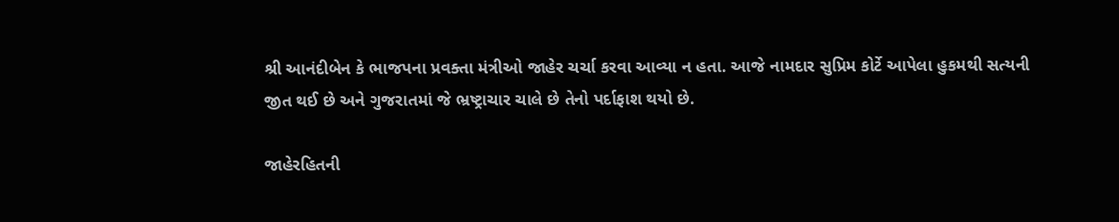શ્રી આનંદીબેન કે ભાજપના પ્રવક્તા મંત્રીઓ જાહેર ચર્ચા કરવા આવ્યા ન હતા. આજે નામદાર સુપ્રિમ કોર્ટે આપેલા હુકમથી સત્યની જીત થઈ છે અને ગુજરાતમાં જે ભ્રષ્ટ્રાચાર ચાલે છે તેનો પર્દાફાશ થયો છે.

જાહેરહિતની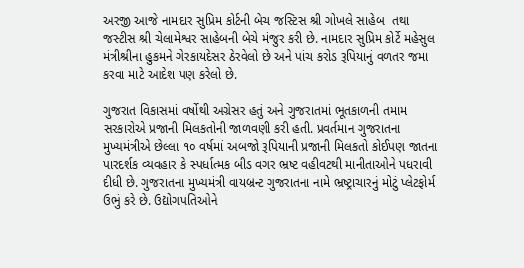અરજી આજે નામદાર સુપ્રિમ કોર્ટની બેચ જસ્ટિસ શ્રી ગોખલે સાહેબ  તથા જસ્ટીસ શ્રી ચેલામેશ્વર સાહેબની બેચે મંજુર કરી છે. નામદાર સુપ્રિમ કોર્ટે મહેસુલ મંત્રીશ્રીના હુકમને ગેરકાયદેસર ઠેરવેલો છે અને પાંચ કરોડ રૂપિયાનું વળતર જમા કરવા માટે આદેશ પણ કરેલો છે.

ગુજરાત વિકાસમાં વર્ષોથી અગ્રેસર હતું અને ગુજરાતમાં ભૂતકાળની તમામ સરકારોએ પ્રજાની મિલકતોની જાળવણી કરી હતી. પ્રવર્તમાન ગુજરાતના મુખ્યમંત્રીએ છેલ્લા ૧૦ વર્ષમાં અબજો રૂપિયાની પ્રજાની મિલકતો કોઈપણ જાતના પારદર્શક વ્યવહાર કે સ્પર્ધાત્મક બીડ વગર ભ્રષ્ટ વહીવટથી માનીતાઓને પધરાવી દીધી છે. ગુજરાતના મુખ્યમંત્રી વાયબ્રન્ટ ગુજરાતના નામે ભ્રષ્ટ્રાચારનું મોટું પ્લેટફોર્મ ઉભું કરે છે. ઉદ્યોગપતિઓને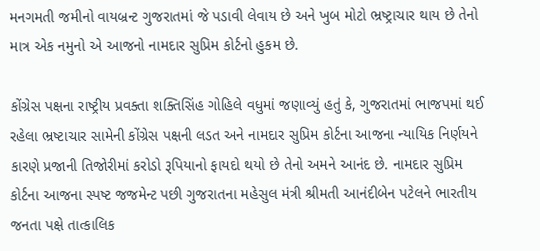મનગમતી જમીનો વાયબ્રન્ટ ગુજરાતમાં જે પડાવી લેવાય છે અને ખુબ મોટો ભ્રષ્ટ્રાચાર થાય છે તેનો માત્ર એક નમુનો એ આજનો નામદાર સુપ્રિમ કોર્ટનો હુકમ છે.

કોંગ્રેસ પક્ષના રાષ્ટ્રીય પ્રવક્તા શક્તિસિંહ ગોહિલે વધુમાં જણાવ્યું હતું કે, ગુજરાતમાં ભાજપમાં થઈ રહેલા ભ્રષ્ટાચાર સામેની કોંગ્રેસ પક્ષની લડત અને નામદાર સુપ્રિમ કોર્ટના આજના ન્યાયિક નિર્ણયને કારણે પ્રજાની તિજોરીમાં કરોડો રૂપિયાનો ફાયદો થયો છે તેનો અમને આનંદ છે. નામદાર સુપ્રિમ કોર્ટના આજના સ્પષ્ટ જજમેન્ટ પછી ગુજરાતના મહેસુલ મંત્રી શ્રીમતી આનંદીબેન પટેલને ભારતીય જનતા પક્ષે તાત્કાલિક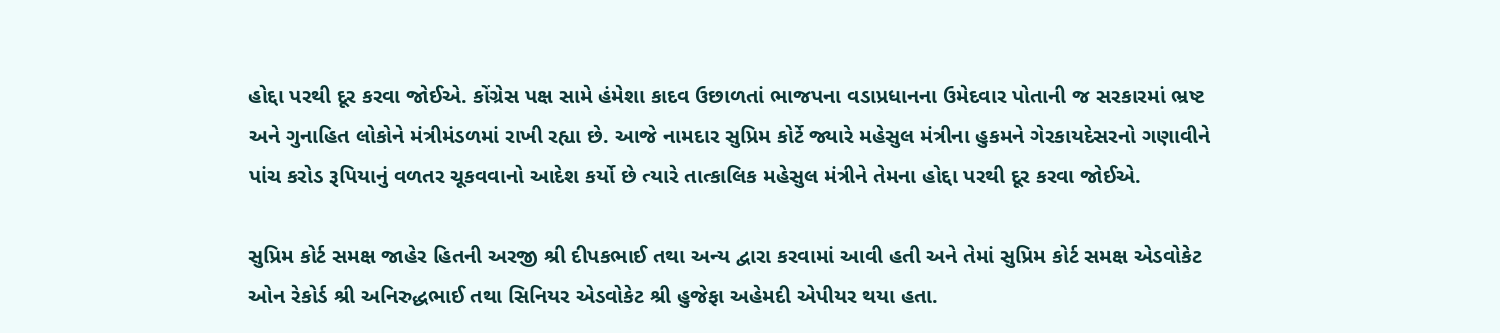હોદ્દા પરથી દૂર કરવા જોઈએ. કોંગ્રેસ પક્ષ સામે હંમેશા કાદવ ઉછાળતાં ભાજપના વડાપ્રધાનના ઉમેદવાર પોતાની જ સરકારમાં ભ્રષ્ટ અને ગુનાહિત લોકોને મંત્રીમંડળમાં રાખી રહ્યા છે. આજે નામદાર સુપ્રિમ કોર્ટે જ્યારે મહેસુલ મંત્રીના હુકમને ગેરકાયદેસરનો ગણાવીને પાંચ કરોડ રૂપિયાનું વળતર ચૂકવવાનો આદેશ કર્યો છે ત્યારે તાત્કાલિક મહેસુલ મંત્રીને તેમના હોદ્દા પરથી દૂર કરવા જોઈએ.

સુપ્રિમ કોર્ટ સમક્ષ જાહેર હિતની અરજી શ્રી દીપકભાઈ તથા અન્ય દ્વારા કરવામાં આવી હતી અને તેમાં સુપ્રિમ કોર્ટ સમક્ષ એડવોકેટ ઓન રેકોર્ડ શ્રી અનિરુદ્ધભાઈ તથા સિનિયર એડવોકેટ શ્રી હુજેફા અહેમદી એપીયર થયા હતા.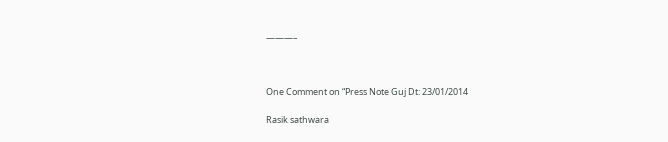———–



One Comment on “Press Note Guj Dt: 23/01/2014

Rasik sathwara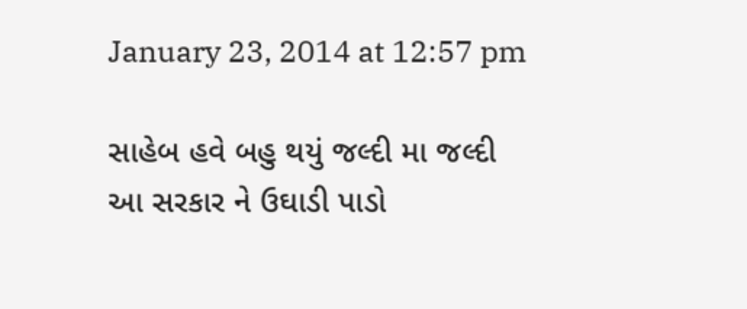January 23, 2014 at 12:57 pm

સાહેબ હવે બહુ થયું જલ્દી મા જલ્દી આ સરકાર ને ઉઘાડી પાડો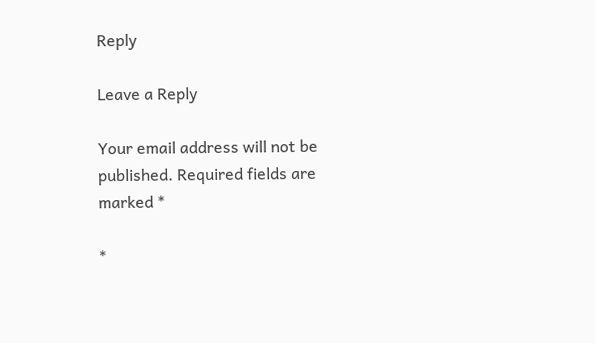Reply

Leave a Reply

Your email address will not be published. Required fields are marked *

*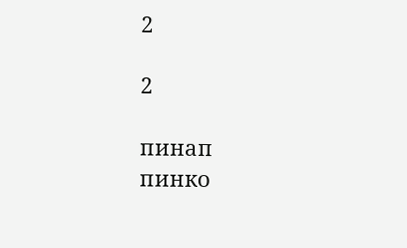2

2

пинап
пинко